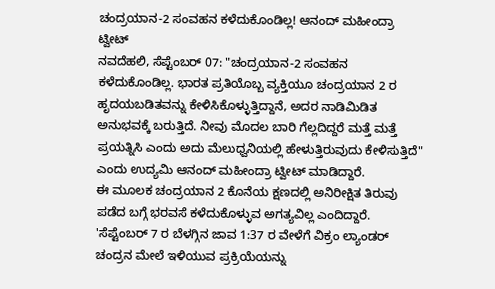ಚಂದ್ರಯಾನ-2 ಸಂವಹನ ಕಳೆದುಕೊಂಡಿಲ್ಲ! ಆನಂದ್ ಮಹೀಂದ್ರಾ ಟ್ವೀಟ್
ನವದೆಹಲಿ, ಸೆಪ್ಟೆಂಬರ್ 07: "ಚಂದ್ರಯಾನ-2 ಸಂವಹನ ಕಳೆದುಕೊಂಡಿಲ್ಲ. ಭಾರತ ಪ್ರತಿಯೊಬ್ಬ ವ್ಯಕ್ತಿಯೂ ಚಂದ್ರಯಾನ 2 ರ ಹೃದಯಬಡಿತವನ್ನು ಕೇಳಿಸಿಕೊಳ್ಳುತ್ತಿದ್ದಾನೆ, ಅದರ ನಾಡಿಮಿಡಿತ ಅನುಭವಕ್ಕೆ ಬರುತ್ತಿದೆ. ನೀವು ಮೊದಲ ಬಾರಿ ಗೆಲ್ಲದಿದ್ದರೆ ಮತ್ತೆ ಮತ್ತೆ ಪ್ರಯತ್ನಿಸಿ ಎಂದು ಅದು ಮೆಲುಧ್ವನಿಯಲ್ಲಿ ಹೇಳುತ್ತಿರುವುದು ಕೇಳಿಸುತ್ತಿದೆ" ಎಂದು ಉದ್ಯಮಿ ಆನಂದ್ ಮಹೀಂದ್ರಾ ಟ್ವೀಟ್ ಮಾಡಿದ್ದಾರೆ.
ಈ ಮೂಲಕ ಚಂದ್ರಯಾನ 2 ಕೊನೆಯ ಕ್ಷಣದಲ್ಲಿ ಅನಿರೀಕ್ಷಿತ ತಿರುವು ಪಡೆದ ಬಗ್ಗೆ ಭರವಸೆ ಕಳೆದುಕೊಳ್ಳುವ ಅಗತ್ಯವಿಲ್ಲ ಎಂದಿದ್ದಾರೆ. 'ಸೆಪ್ಟೆಂಬರ್ 7 ರ ಬೆಳಗ್ಗಿನ ಜಾವ 1:37 ರ ವೇಳೆಗೆ ವಿಕ್ರಂ ಲ್ಯಾಂಡರ್ ಚಂದ್ರನ ಮೇಲೆ ಇಳಿಯುವ ಪ್ರಕ್ರಿಯೆಯನ್ನು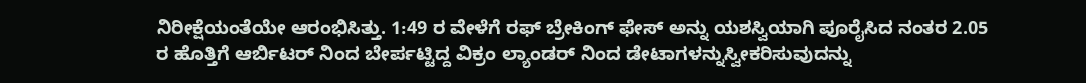ನಿರೀಕ್ಷೆಯಂತೆಯೇ ಆರಂಭಿಸಿತ್ತು. 1:49 ರ ವೇಳೆಗೆ ರಫ್ ಬ್ರೇಕಿಂಗ್ ಫೇಸ್ ಅನ್ನು ಯಶಸ್ವಿಯಾಗಿ ಪೂರೈಸಿದ ನಂತರ 2.05 ರ ಹೊತ್ತಿಗೆ ಆರ್ಬಿಟರ್ ನಿಂದ ಬೇರ್ಪಟ್ಟಿದ್ದ ವಿಕ್ರಂ ಲ್ಯಾಂಡರ್ ನಿಂದ ಡೇಟಾಗಳನ್ನುಸ್ವೀಕರಿಸುವುದನ್ನು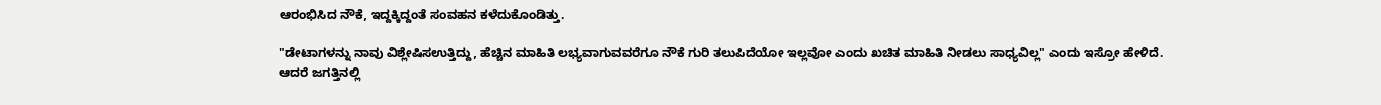ಆರಂಭಿಸಿದ ನೌಕೆ, ಇದ್ದಕ್ಕಿದ್ದಂತೆ ಸಂವಹನ ಕಳೆದುಕೊಂಡಿತ್ತು.

"ಡೇಟಾಗಳನ್ನು ನಾವು ವಿಶ್ಲೇಷಿಸಉತ್ತಿದ್ದು, ಹೆಚ್ಚಿನ ಮಾಹಿತಿ ಲಭ್ಯವಾಗುವವರೆಗೂ ನೌಕೆ ಗುರಿ ತಲುಪಿದೆಯೋ ಇಲ್ಲವೋ ಎಂದು ಖಚಿತ ಮಾಹಿತಿ ನೀಡಲು ಸಾಧ್ಯವಿಲ್ಲ" ಎಂದು ಇಸ್ರೋ ಹೇಳಿದೆ.
ಆದರೆ ಜಗತ್ತಿನಲ್ಲಿ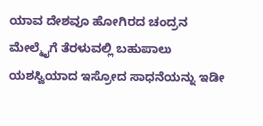ಯಾವ ದೇಶವೂ ಹೋಗಿರದ ಚಂದ್ರನ ಮೇಲ್ಮೈಗೆ ತೆರಳುವಲ್ಲಿ ಬಹುಪಾಲು ಯಶಸ್ವಿಯಾದ ಇಸ್ರೋದ ಸಾಧನೆಯನ್ನು ಇಡೀ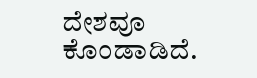ದೇಶವೂ ಕೊಂಡಾಡಿದೆ.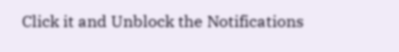Click it and Unblock the Notifications